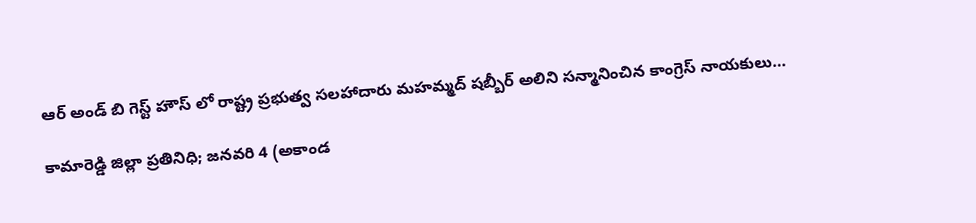ఆర్ అండ్ బి గెస్ట్ హౌస్ లో రాష్ట్ర ప్రభుత్వ సలహాదారు మహమ్మద్ షబ్బీర్ అలిని సన్మానించిన కాంగ్రెస్ నాయకులు…

కామారెడ్డి జిల్లా ప్రతినిధి; జనవరి 4 (అకాండ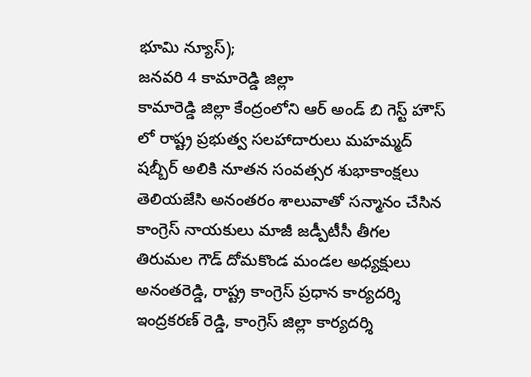భూమి న్యూస్);
జనవరి 4 కామారెడ్డి జిల్లా
కామారెడ్డి జిల్లా కేంద్రంలోని ఆర్ అండ్ బి గెస్ట్ హౌస్ లో రాష్ట్ర ప్రభుత్వ సలహాదారులు మహమ్మద్ షబ్బీర్ అలికి నూతన సంవత్సర శుభాకాంక్షలు తెలియజేసి అనంతరం శాలువాతో సన్మానం చేసిన కాంగ్రెస్ నాయకులు మాజీ జడ్పీటీసీ తీగల తిరుమల గౌడ్ దోమకొండ మండల అధ్యక్షులు అనంతరెడ్డి, రాష్ట్ర కాంగ్రెస్ ప్రధాన కార్యదర్శి ఇంద్రకరణ్ రెడ్డి, కాంగ్రెస్ జిల్లా కార్యదర్శి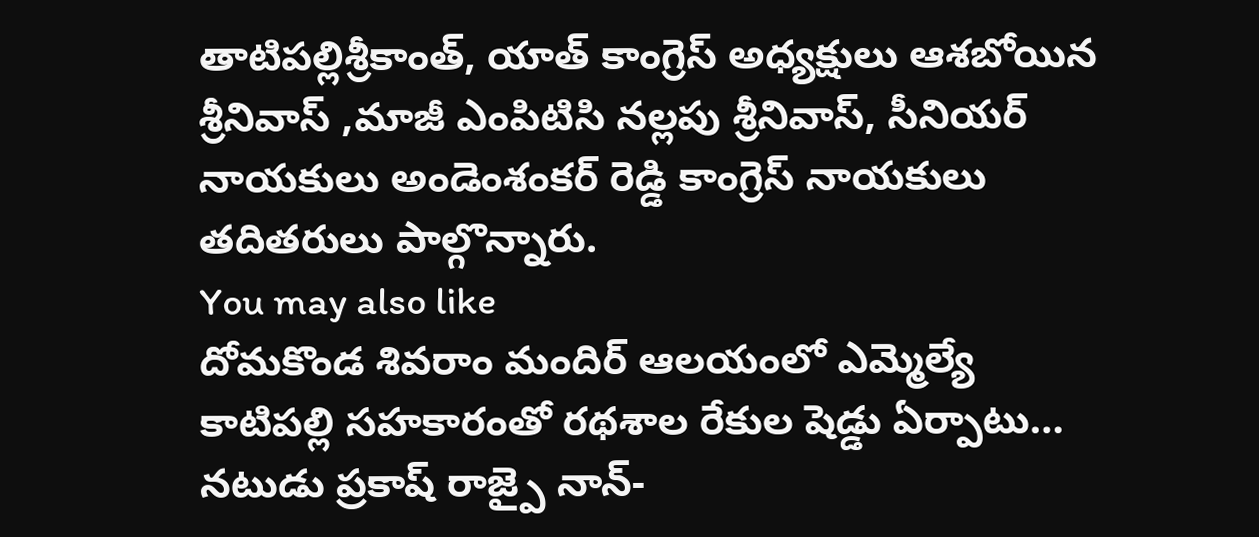తాటిపల్లిశ్రీకాంత్, యాత్ కాంగ్రెస్ అధ్యక్షులు ఆశబోయిన శ్రీనివాస్ ,మాజీ ఎంపిటిసి నల్లపు శ్రీనివాస్, సీనియర్ నాయకులు అండెంశంకర్ రెడ్డి కాంగ్రెస్ నాయకులు తదితరులు పాల్గొన్నారు.
You may also like
దోమకొండ శివరాం మందిర్ ఆలయంలో ఎమ్మెల్యే కాటిపల్లి సహకారంతో రథశాల రేకుల షెడ్డు ఏర్పాటు…
నటుడు ప్రకాష్ రాజ్పై నాన్-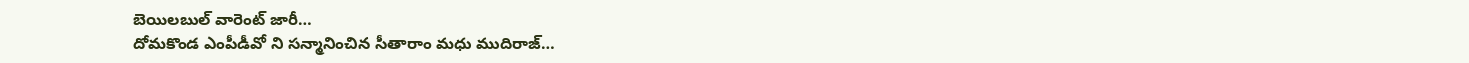బెయిలబుల్ వారెంట్ జారీ…
దోమకొండ ఎంపీడీవో ని సన్మానించిన సీతారాం మధు ముదిరాజ్…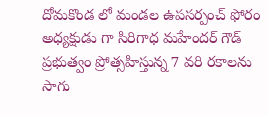దోమకొండ లో మండల ఉపసర్పంచ్ ఫోరం అధ్యక్షుడు గా సిరిగాధ మహేందర్ గౌడ్
ప్రభుత్వం ప్రోత్సహిస్తున్న 7 వరి రకాలను సాగు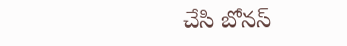చేసి బోనస్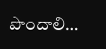పొందాలి…